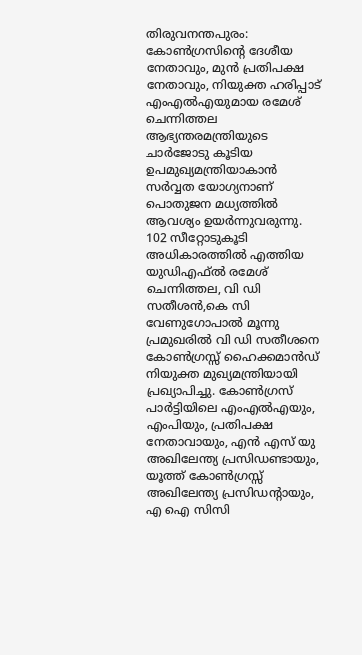തിരുവനന്തപുരം: കോൺഗ്രസിന്റെ ദേശീയ നേതാവും, മുൻ പ്രതിപക്ഷ നേതാവും, നിയുക്ത ഹരിപ്പാട് എംഎൽഎയുമായ രമേശ് ചെന്നിത്തല ആഭ്യന്തരമന്ത്രിയുടെ ചാർജോടു കൂടിയ ഉപമുഖ്യമന്ത്രിയാകാൻ സർവ്വത യോഗ്യനാണ് പൊതുജന മധ്യത്തിൽ ആവശ്യം ഉയർന്നുവരുന്നു. 102 സീറ്റോടുകൂടി അധികാരത്തിൽ എത്തിയ യുഡിഎഫ്ൽ രമേശ് ചെന്നിത്തല, വി ഡി സതീശൻ,കെ സി വേണുഗോപാൽ മൂന്നു പ്രമുഖരിൽ വി ഡി സതീശനെ കോൺഗ്രസ്സ് ഹൈക്കമാൻഡ് നിയുക്ത മുഖ്യമന്ത്രിയായി പ്രഖ്യാപിച്ചു. കോൺഗ്രസ് പാർട്ടിയിലെ എംഎൽഎയും, എംപിയും, പ്രതിപക്ഷ നേതാവായും, എൻ എസ് യു അഖിലേന്ത്യ പ്രസിഡണ്ടായും, യൂത്ത് കോൺഗ്രസ്സ് അഖിലേന്ത്യ പ്രസിഡന്റായും, എ ഐ സിസി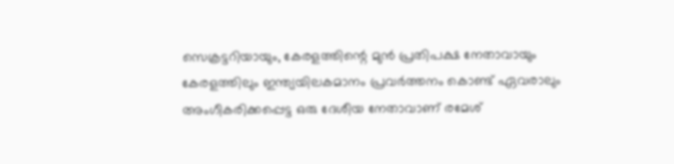സെക്രട്ടറിയായും, കേരളത്തിന്റെ മുൻ പ്രതിപക്ഷ നേതാവായും കേരളത്തിലും ഇന്ത്യയിലകമാനം പ്രവർത്തനം കൊണ്ട് ഏവരാലും അംഗീകരിക്കപ്പെട്ട ഒരു ദേശീയ നേതാവാണ് രമേശ്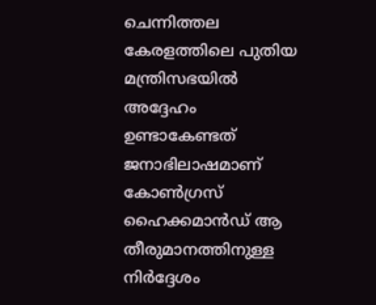ചെന്നിത്തല കേരളത്തിലെ പുതിയ മന്ത്രിസഭയിൽ അദ്ദേഹം ഉണ്ടാകേണ്ടത് ജനാഭിലാഷമാണ് കോൺഗ്രസ് ഹൈക്കമാൻഡ് ആ തീരുമാനത്തിനുള്ള നിർദ്ദേശം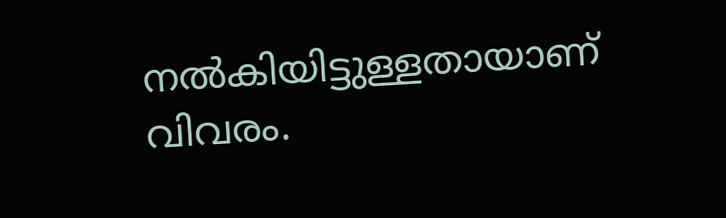നൽകിയിട്ടുള്ളതായാണ് വിവരം.